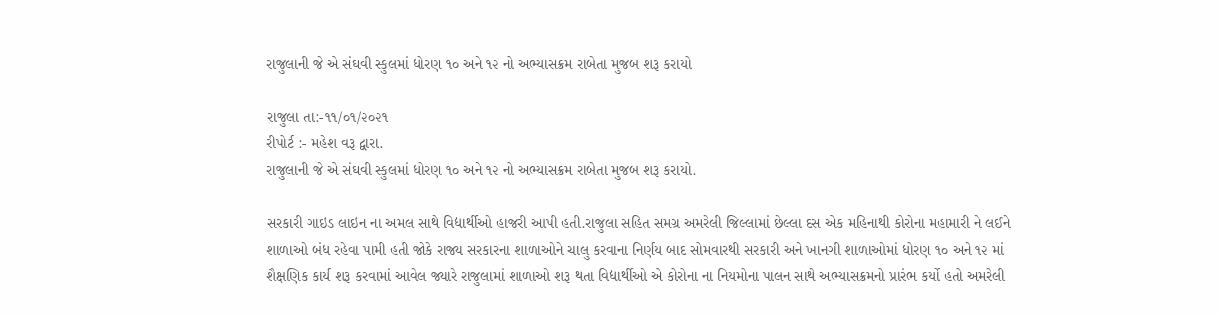રાજુલાની જે એ સંઘવી સ્કુલમાં ધોરણ ૧૦ અને ૧૨ નો અભ્યાસક્રમ રાબેતા મુજબ શરૂ કરાયો

રાજુલા તા:-૧૧/૦૧/૨૦૨૧
રીપોર્ટ :- મહેશ વરૂ દ્વારા.
રાજુલાની જે એ સંઘવી સ્કુલમાં ધોરણ ૧૦ અને ૧૨ નો અભ્યાસક્રમ રાબેતા મુજબ શરૂ કરાયો.

સરકારી ગાઇડ લાઇન ના અમલ સાથે વિદ્યાર્થીઓ હાજરી આપી હતી.રાજુલા સહિત સમગ્ર અમરેલી જિલ્લામાં છેલ્લા દસ એક મહિનાથી કોરોના મહામારી ને લઈને શાળાઓ બંધ રહેવા પામી હતી જોકે રાજ્ય સરકારના શાળાઓને ચાલુ કરવાના નિર્ણય બાદ સોમવારથી સરકારી અને ખાનગી શાળાઓમાં ધોરણ ૧૦ અને ૧૨ માં શૈક્ષણિક કાર્ય શરૂ કરવામાં આવેલ જ્યારે રાજુલામાં શાળાઓ શરૂ થતા વિદ્યાર્થીઓ એ કોરોના ના નિયમોના પાલન સાથે અભ્યાસક્રમનો પ્રારંભ કર્યો હતો અમરેલી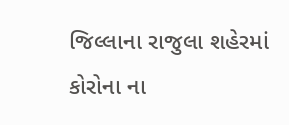જિલ્લાના રાજુલા શહેરમાં કોરોના ના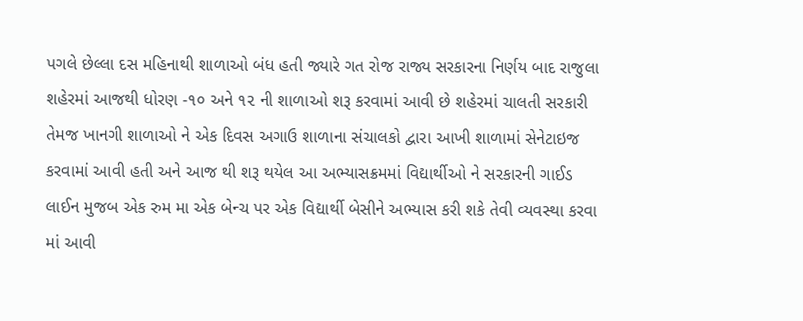પગલે છેલ્લા દસ મહિનાથી શાળાઓ બંધ હતી જ્યારે ગત રોજ રાજ્ય સરકારના નિર્ણય બાદ રાજુલા શહેરમાં આજથી ધોરણ -૧૦ અને ૧૨ ની શાળાઓ શરૂ કરવામાં આવી છે શહેરમાં ચાલતી સરકારી તેમજ ખાનગી શાળાઓ ને એક દિવસ અગાઉ શાળાના સંચાલકો દ્વારા આખી શાળામાં સેનેટાઇજ કરવામાં આવી હતી અને આજ થી શરૂ થયેલ આ અભ્યાસક્રમમાં વિદ્યાર્થીઓ ને સરકારની ગાઈડ લાઈન મુજબ એક રુમ મા એક બેન્ચ પર એક વિદ્યાર્થી બેસીને અભ્યાસ કરી શકે તેવી વ્યવસ્થા કરવા માં આવી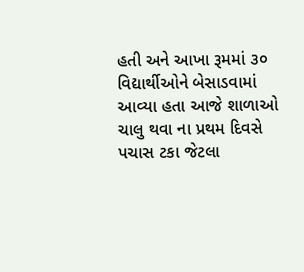હતી અને આખા રૂમમાં ૩૦ વિદ્યાર્થીઓને બેસાડવામાં આવ્યા હતા આજે શાળાઓ ચાલુ થવા ના પ્રથમ દિવસે પચાસ ટકા જેટલા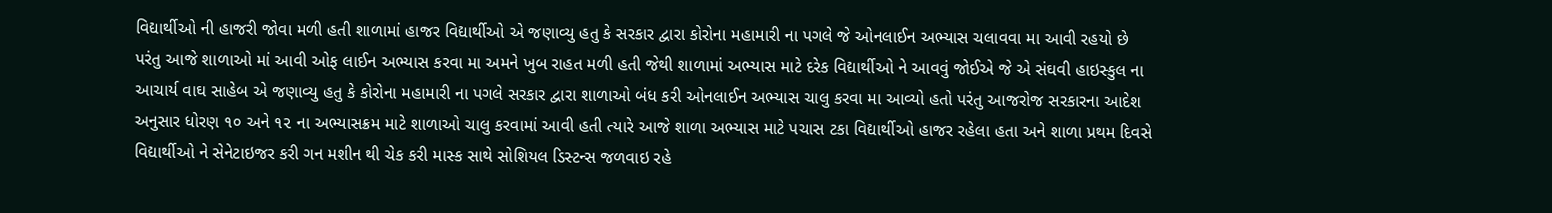વિદ્યાર્થીઓ ની હાજરી જોવા મળી હતી શાળામાં હાજર વિદ્યાર્થીઓ એ જણાવ્યુ હતુ કે સરકાર દ્વારા કોરોના મહામારી ના પગલે જે ઓનલાઈન અભ્યાસ ચલાવવા મા આવી રહયો છે પરંતુ આજે શાળાઓ માં આવી ઓફ લાઈન અભ્યાસ કરવા મા અમને ખુબ રાહત મળી હતી જેથી શાળામાં અભ્યાસ માટે દરેક વિદ્યાર્થીઓ ને આવવું જોઈએ જે એ સંઘવી હાઇસ્કુલ ના આચાર્ય વાઘ સાહેબ એ જણાવ્યુ હતુ કે કોરોના મહામારી ના પગલે સરકાર દ્વારા શાળાઓ બંધ કરી ઓનલાઈન અભ્યાસ ચાલુ કરવા મા આવ્યો હતો પરંતુ આજરોજ સરકારના આદેશ અનુસાર ધોરણ ૧૦ અને ૧૨ ના અભ્યાસક્રમ માટે શાળાઓ ચાલુ કરવામાં આવી હતી ત્યારે આજે શાળા અભ્યાસ માટે પચાસ ટકા વિદ્યાર્થીઓ હાજર રહેલા હતા અને શાળા પ્રથમ દિવસે વિદ્યાર્થીઓ ને સેનેટાઇજર કરી ગન મશીન થી ચેક કરી માસ્ક સાથે સોશિયલ ડિસ્ટન્સ જળવાઇ રહે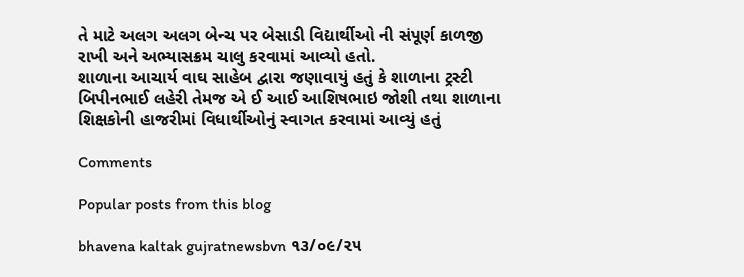તે માટે અલગ અલગ બેન્ચ પર બેસાડી વિદ્યાર્થીઓ ની સંપૂર્ણ કાળજી રાખી અને અભ્યાસક્રમ ચાલુ કરવામાં આવ્યો હતો.
શાળાના આચાર્ય વાઘ સાહેબ દ્વારા જણાવાયું હતું કે શાળાના ટ્રસ્ટી બિપીનભાઈ લહેરી તેમજ એ ઈ આઈ આશિષભાઇ જોશી તથા શાળાના શિક્ષકોની હાજરીમાં વિધાર્થીઓનું સ્વાગત કરવામાં આવ્યું હતું

Comments

Popular posts from this blog

bhavena kaltak gujratnewsbvn ૧૩/૦૯/૨૫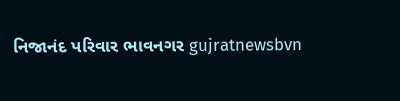નિજાનંદ પરિવાર ભાવનગર gujratnewsbvn